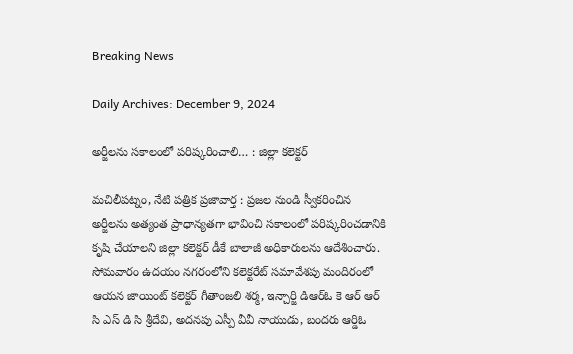Breaking News

Daily Archives: December 9, 2024

అర్జీలను సకాలంలో పరిష్కరించాలి… : జిల్లా కలెక్టర్

మచిలీపట్నం, నేటి పత్రిక ప్రజావార్త : ప్రజల నుండి స్వీకరించిన అర్జీలను అత్యంత ప్రాధాన్యతగా భావించి సకాలంలో పరిష్కరించడానికి కృషి చేయాలని జిల్లా కలెక్టర్ డీకే బాలాజీ అధికారులను ఆదేశించారు. సోమవారం ఉదయం నగరంలోని కలెక్టరేట్ సమావేశపు మందిరంలో ఆయన జాయింట్ కలెక్టర్ గీతాంజలి శర్మ, ఇన్చార్జి డిఆర్ఓ కె ఆర్ ఆర్ సి ఎస్ డి సి శ్రీదేవి, అదనపు ఎస్పీ వీవీ నాయుడు, బందరు ఆర్డిఓ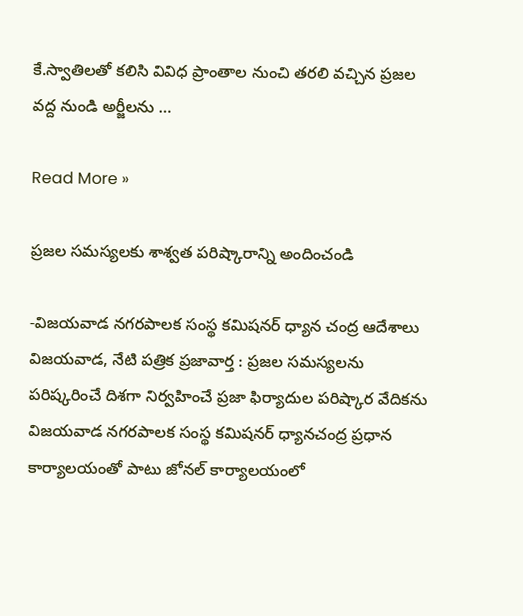కే.స్వాతిలతో కలిసి వివిధ ప్రాంతాల నుంచి తరలి వచ్చిన ప్రజల వద్ద నుండి అర్జీలను …

Read More »

ప్రజల సమస్యలకు శాశ్వత పరిష్కారాన్ని అందించండి

-విజయవాడ నగరపాలక సంస్థ కమిషనర్ ధ్యాన చంద్ర ఆదేశాలు విజయవాడ, నేటి పత్రిక ప్రజావార్త : ప్రజల సమస్యలను పరిష్కరించే దిశగా నిర్వహించే ప్రజా ఫిర్యాదుల పరిష్కార వేదికను విజయవాడ నగరపాలక సంస్థ కమిషనర్ ధ్యానచంద్ర ప్రధాన కార్యాలయంతో పాటు జోనల్ కార్యాలయంలో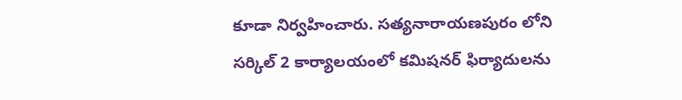కూడా నిర్వహించారు. సత్యనారాయణపురం లోని సర్కిల్ 2 కార్యాలయంలో కమిషనర్ ఫిర్యాదులను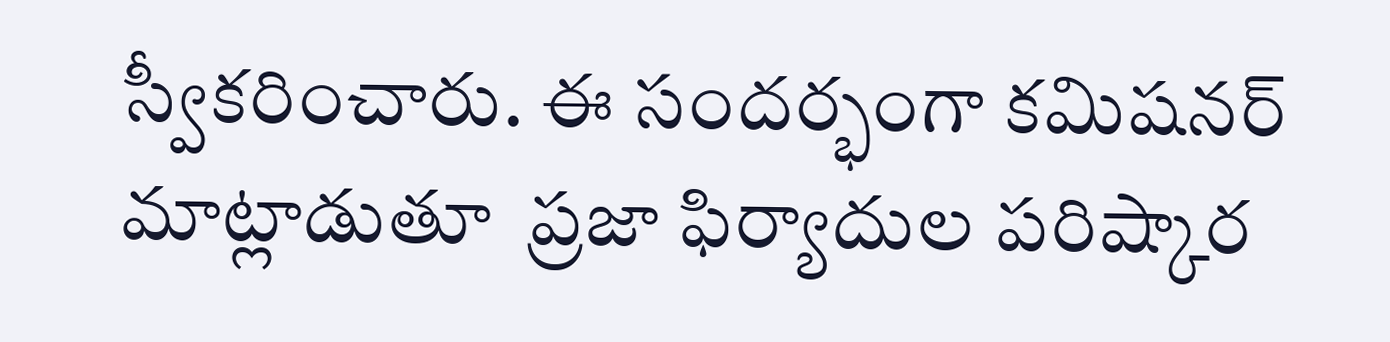స్వీకరించారు. ఈ సందర్భంగా కమిషనర్ మాట్లాడుతూ  ప్రజా ఫిర్యాదుల పరిష్కార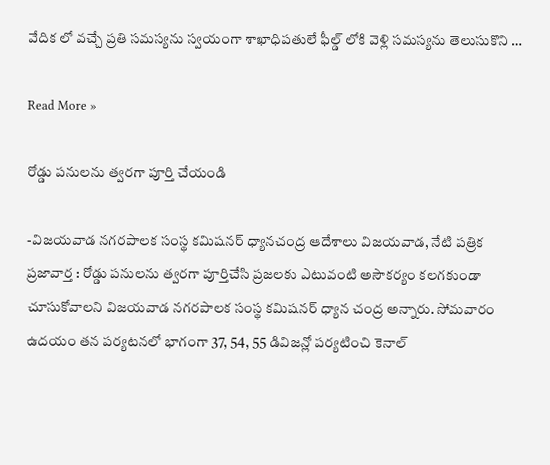వేదిక లో వచ్చే ప్రతి సమస్యను స్వయంగా శాఖాధిపతులే ఫీల్డ్ లోకి వెళ్లి సమస్యను తెలుసుకొని …

Read More »

రోడ్డు పనులను త్వరగా పూర్తి చేయండి

-విజయవాడ నగరపాలక సంస్థ కమిషనర్ ధ్యానచంద్ర ఆదేశాలు విజయవాడ, నేటి పత్రిక ప్రజావార్త : రోడ్డు పనులను త్వరగా పూర్తిచేసి ప్రజలకు ఎటువంటి అసౌకర్యం కలగకుండా చూసుకోవాలని విజయవాడ నగరపాలక సంస్థ కమిషనర్ ధ్యాన చంద్ర అన్నారు. సోమవారం ఉదయం తన పర్యటనలో భాగంగా 37, 54, 55 డివిజన్లో పర్యటించి కెనాల్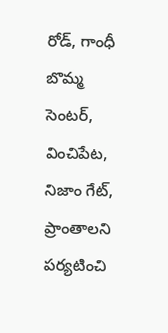రోడ్, గాంధీ బొమ్మ సెంటర్, వించిపేట, నిజాం గేట్, ప్రాంతాలని పర్యటించి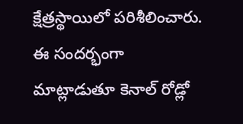క్షేత్రస్థాయిలో పరిశీలించారు. ఈ సందర్భంగా మాట్లాడుతూ కెనాల్ రోడ్లో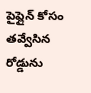పైప్లైన్ కోసం తవ్వేసిన రోడ్డును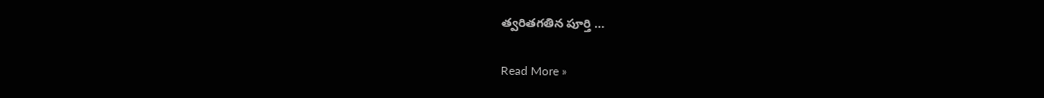త్వరితగతిన పూర్తి …

Read More »